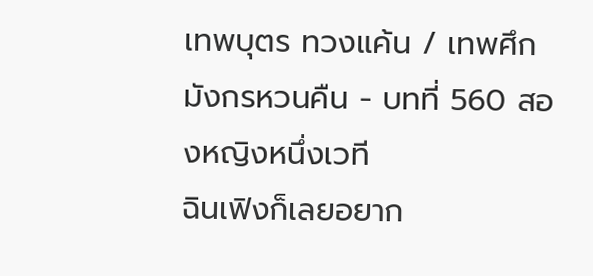เทพบุตร ทวงแค้น / เทพศึกมังกรหวนคืน - บทที่ 560 สองหญิงหนึ่งเวที
ฉินเฟิงก็เลยอยาก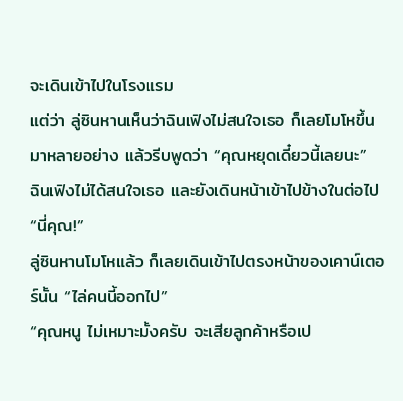จะเดินเข้าไปในโรงแรม
แต่ว่า ลู่ซินหานเห็นว่าฉินเฟิงไม่สนใจเธอ ก็เลยโมโหขึ้นมาหลายอย่าง แล้วรีบพูดว่า “คุณหยุดเดี๋ยวนี้เลยนะ”
ฉินเฟิงไม่ได้สนใจเธอ และยังเดินหน้าเข้าไปข้างในต่อไป
“นี่คุณ!”
ลู่ซินหานโมโหแล้ว ก็เลยเดินเข้าไปตรงหน้าของเคาน์เตอร์นั้น “ไล่คนนี้ออกไป”
“คุณหนู ไม่เหมาะมั้งครับ จะเสียลูกค้าหรือเป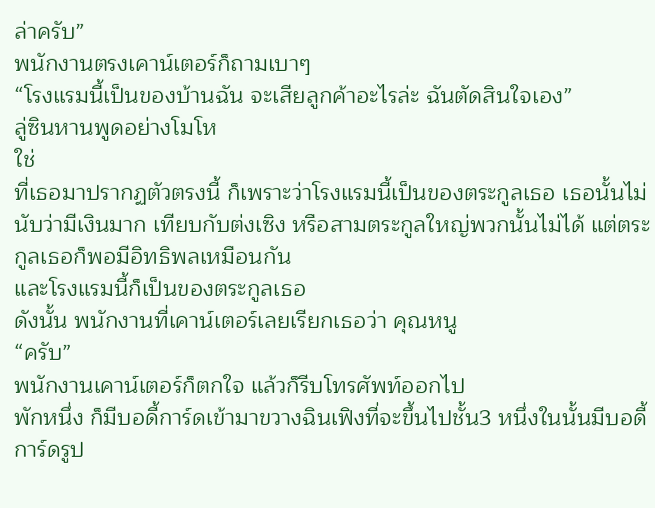ล่าครับ”
พนักงานตรงเคาน์เตอร์ก็ถามเบาๆ
“โรงแรมนี้เป็นของบ้านฉัน จะเสียลูกค้าอะไรล่ะ ฉันตัดสินใจเอง”
ลู่ซินหานพูดอย่างโมโห
ใช่
ที่เธอมาปรากฏตัวตรงนี้ ก็เพราะว่าโรงแรมนี้เป็นของตระกูลเธอ เธอนั้นไม่นับว่ามีเงินมาก เทียบกับต่งเซิง หรือสามตระกูลใหญ่พวกนั้นไม่ได้ แต่ตระกูลเธอก็พอมีอิทธิพลเหมือนกัน
และโรงแรมนี้ก็เป็นของตระกูลเธอ
ดังนั้น พนักงานที่เคาน์เตอร์เลยเรียกเธอว่า คุณหนู
“ครับ”
พนักงานเคาน์เตอร์ก็ตกใจ แล้วก็รีบโทรศัพท์ออกไป
พักหนึ่ง ก็มีบอดี้การ์ดเข้ามาขวางฉินเฟิงที่จะขึ้นไปชั้น3 หนึ่งในนั้นมีบอดี้การ์ดรูป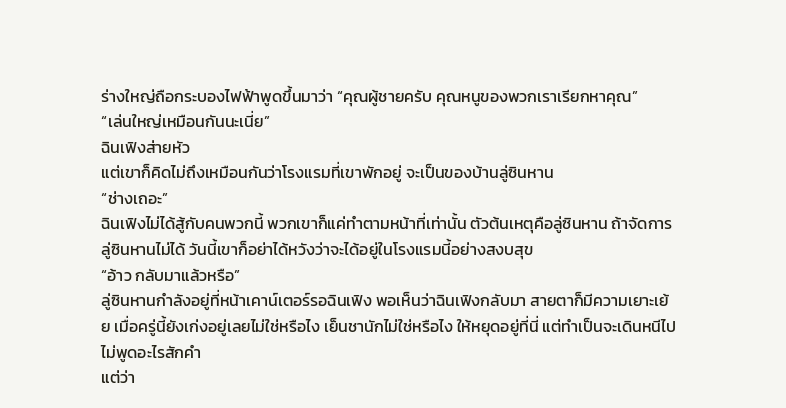ร่างใหญ่ถือกระบองไฟฟ้าพูดขึ้นมาว่า “คุณผู้ชายครับ คุณหนูของพวกเราเรียกหาคุณ”
“เล่นใหญ่เหมือนกันนะเนี่ย”
ฉินเฟิงส่ายหัว
แต่เขาก็คิดไม่ถึงเหมือนกันว่าโรงแรมที่เขาพักอยู่ จะเป็นของบ้านลู่ซินหาน
“ช่างเถอะ”
ฉินเฟิงไม่ได้สู้กับคนพวกนี้ พวกเขาก็แค่ทำตามหน้าที่เท่านั้น ตัวต้นเหตุคือลู่ซินหาน ถ้าจัดการลู่ซินหานไม่ได้ วันนี้เขาก็อย่าได้หวังว่าจะได้อยู่ในโรงแรมนี้อย่างสงบสุข
“อ้าว กลับมาแล้วหรือ”
ลู่ซินหานกำลังอยู่ที่หน้าเคาน์เตอร์รอฉินเฟิง พอเห็นว่าฉินเฟิงกลับมา สายตาก็มีความเยาะเย้ย เมื่อครู่นี้ยังเก่งอยู่เลยไม่ใช่หรือไง เย็นชานักไม่ใช่หรือไง ให้หยุดอยู่ที่นี่ แต่ทำเป็นจะเดินหนีไป
ไม่พูดอะไรสักคำ
แต่ว่า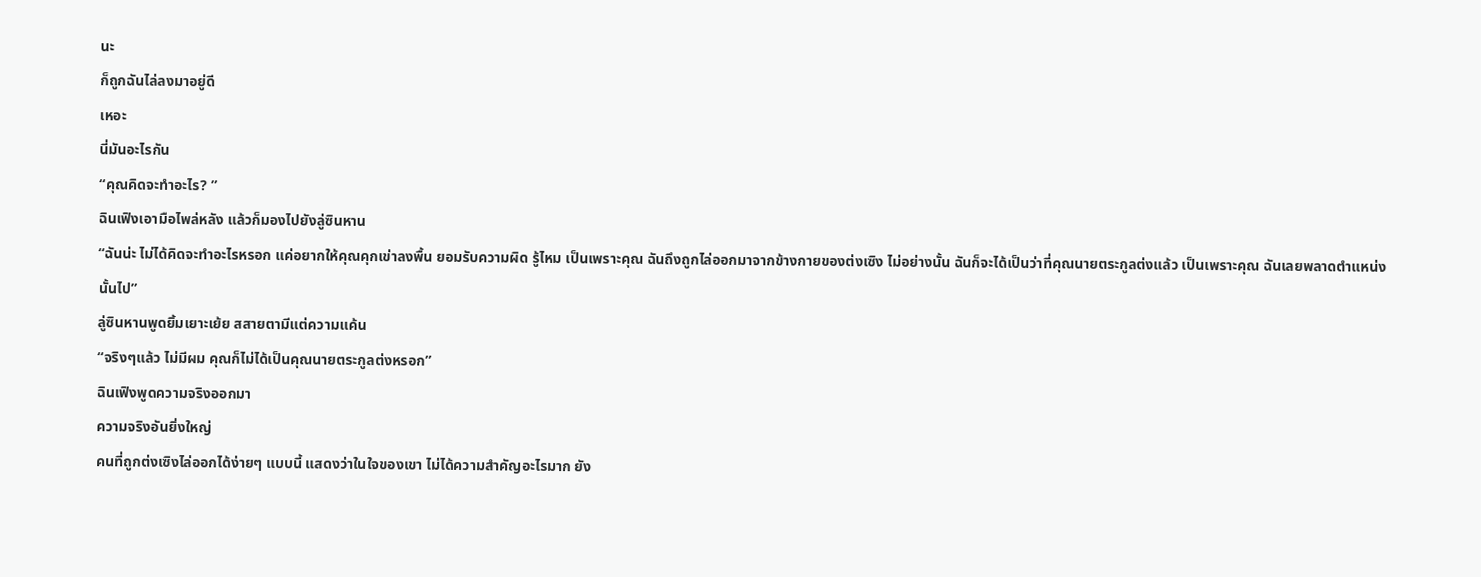นะ
ก็ถูกฉันไล่ลงมาอยู่ดี
เหอะ
นี่มันอะไรกัน
“คุณคิดจะทำอะไร? ”
ฉินเฟิงเอามือไพล่หลัง แล้วก็มองไปยังลู่ซินหาน
“ฉันน่ะ ไม่ได้คิดจะทำอะไรหรอก แค่อยากให้คุณคุกเข่าลงพื้น ยอมรับความผิด รู้ไหม เป็นเพราะคุณ ฉันถึงถูกไล่ออกมาจากข้างกายของต่งเซิง ไม่อย่างนั้น ฉันก็จะได้เป็นว่าที่คุณนายตระกูลต่งแล้ว เป็นเพราะคุณ ฉันเลยพลาดตำแหน่งนั้นไป”
ลู่ซินหานพูดยิ้มเยาะเย้ย สสายตามีแต่ความแค้น
“จริงๆแล้ว ไม่มีผม คุณก็ไม่ได้เป็นคุณนายตระกูลต่งหรอก”
ฉินเฟิงพูดความจริงออกมา
ความจริงอันยิ่งใหญ่
คนที่ถูกต่งเซิงไล่ออกได้ง่ายๆ แบบนี้ แสดงว่าในใจของเขา ไม่ได้ความสำคัญอะไรมาก ยัง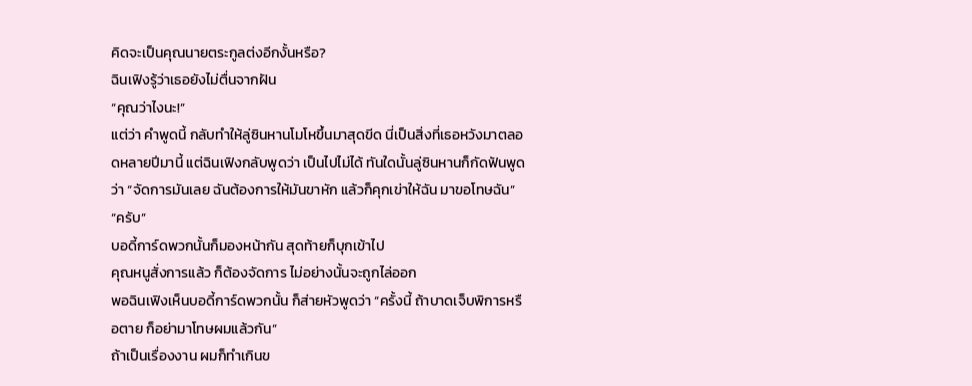คิดจะเป็นคุณนายตระกูลต่งอีกงั้นหรือ?
ฉินเฟิงรู้ว่าเธอยังไม่ตื่นจากฝัน
“คุณว่าไงนะ!”
แต่ว่า คำพูดนี้ กลับทำให้ลู่ซินหานโมโหขึ้นมาสุดขีด นี่เป็นสิ่งที่เธอหวังมาตลอดหลายปีมานี้ แต่ฉินเฟิงกลับพูดว่า เป็นไปไม่ได้ ทันใดนั้นลู่ซินหานก็กัดฟันพูดว่า “จัดการมันเลย ฉันต้องการให้มันขาหัก แล้วก็คุกเข่าให้ฉัน มาขอโทษฉัน”
“ครับ”
บอดี้การ์ดพวกนั้นก็มองหน้ากัน สุดท้ายก็บุกเข้าไป
คุณหนูสั่งการแล้ว ก็ต้องจัดการ ไม่อย่างนั้นจะถูกไล่ออก
พอฉินเฟิงเห็นบอดี้การ์ดพวกนั้น ก็ส่ายหัวพูดว่า “ครั้งนี้ ถ้าบาดเจ็บพิการหรือตาย ก็อย่ามาโทษผมแล้วกัน”
ถ้าเป็นเรื่องงาน ผมก็ทำเกินข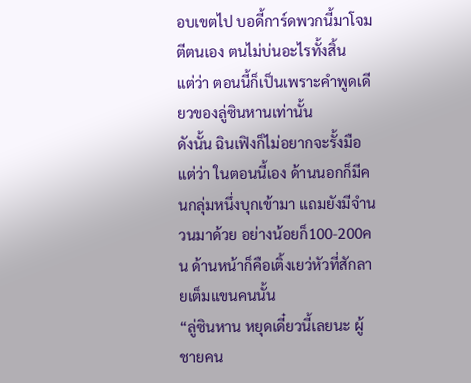อบเขตไป บอดี้การ์ดพวกนี้มาโจมตีตนเอง ตนไม่บ่นอะไรทั้งสิ้น
แต่ว่า ตอนนี้ก็เป็นเพราะคำพูดเดียวของลู่ซินหานเท่านั้น
ดังนั้น ฉินเฟิงก็ไม่อยากจะรั้งมือ
แต่ว่า ในตอนนี้เอง ด้านนอกก็มีคนกลุ่มหนึ่งบุกเข้ามา แถมยังมีจำนวนมาด้วย อย่างน้อยก็100-200คน ด้านหน้าก็คือเติ้งเยว่หัวที่สักลายเต็มแขนคนนั้น
“ลู่ซินหาน หยุดเดี๋ยวนี้เลยนะ ผู้ชายคน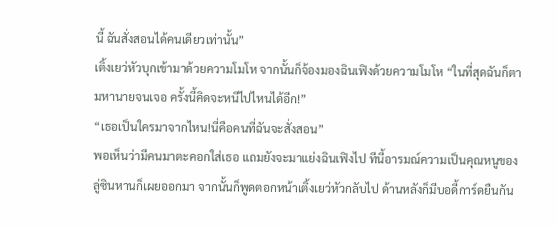นี้ ฉันสั่งสอนได้คนเดียวเท่านั้น”
เติ้งเยว่หัวบุกเข้ามาด้วยความโมโห จากนั้นก็จ้องมองฉินเฟิงด้วยความโมโห “ในที่สุดฉันก็ตามหานายจนเจอ ครั้งนี้คิดจะหนีไปไหนได้อีก!”
“เธอเป็นใครมาจากไหน!นี่คือคนที่ฉันจะสั่งสอน”
พอเห็นว่ามีคนมาตะคอกใส่เธอ แถมยังจะมาแย่งฉินเฟิงไป ทีนี้อารมณ์ความเป็นคุณหนูของลู่ซินหานก็เผยออกมา จากนั้นก็พูดตอกหน้าเติ้งเยว่หัวกลับไป ด้านหลังก็มีบอดี้การ์ดยืนกัน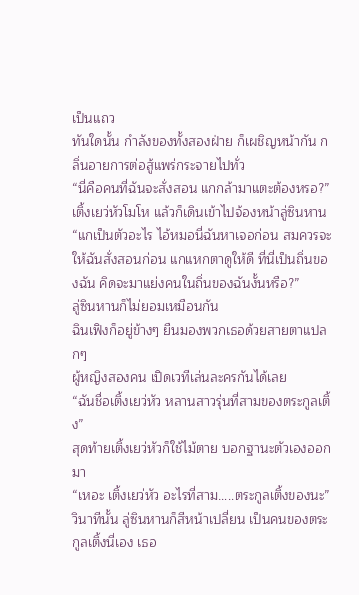เป็นแถว
ทันใดนั้น กำลังของทั้งสองฝ่าย ก็เผชิญหน้ากัน กลิ่นอายการต่อสู้แพร่กระจายไปทั่ว
“นี่คือคนที่ฉันจะสั่งสอน แกกล้ามาแตะต้องหรอ?”
เติ้งเยว่หัวโมโห แล้วก็เดินเข้าไปจ้องหน้าลู่ซินหาน
“แกเป็นตัวอะไร ไอ้หมอนี่ฉันหาเจอก่อน สมควรจะให้ฉันสั่งสอนก่อน แกแหกตาดูให้ดี ที่นี่เป็นถิ่นของฉัน คิดจะมาแย่งคนในถิ่นของฉันงั้นหรือ?”
ลู่ซินหานก็ไม่ยอมเหมือนกัน
ฉินเฟิงก็อยู่ข้างๆ ยืนมองพวกเธอด้วยสายตาแปลกๆ
ผู้หญิงสองคน เปิดเวทีเล่นละครกันได้เลย
“ฉันชื่อเติ้งเยว่หัว หลานสาวรุ่นที่สามของตระกูลเติ้ง”
สุดท้ายเติ้งเยว่หัวก็ใช้ไม้ตาย บอกฐานะตัวเองออกมา
“เหอะ เติ้งเยว่หัว อะไรที่สาม…..ตระกูลเติ้งของนะ”
วินาทีนั้น ลู่ซินหานก็สีหน้าเปลี่ยน เป็นคนของตระกูลเติ้งนี่เอง เธอ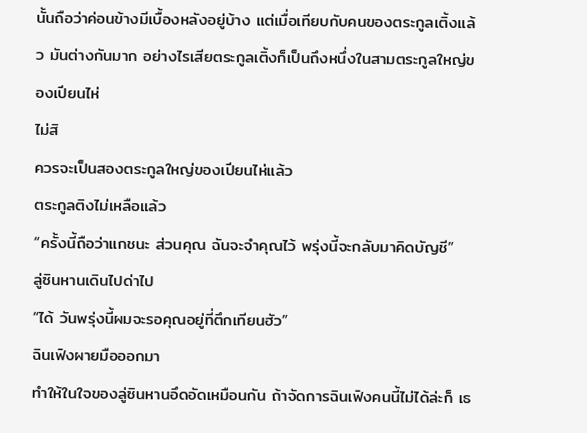นั้นถือว่าค่อนข้างมีเบื้องหลังอยู่บ้าง แต่เมื่อเทียบกับคนของตระกูลเติ้งแล้ว มันต่างกันมาก อย่างไรเสียตระกูลเติ้งก็เป็นถึงหนึ่งในสามตระกูลใหญ่ของเปียนไห่
ไม่สิ
ควรจะเป็นสองตระกูลใหญ่ของเปียนไห่แล้ว
ตระกูลติงไม่เหลือแล้ว
“ครั้งนี้ถือว่าแกชนะ ส่วนคุณ ฉันจะจำคุณไว้ พรุ่งนี้จะกลับมาคิดบัญชี”
ลู่ซินหานเดินไปด่าไป
“ได้ วันพรุ่งนี้ผมจะรอคุณอยู่ที่ตึกเทียนฮัว”
ฉินเฟิงผายมือออกมา
ทำให้ในใจของลู่ซินหานอึดอัดเหมือนกัน ถ้าจัดการฉินเฟิงคนนี้ไม่ได้ล่ะก็ เธ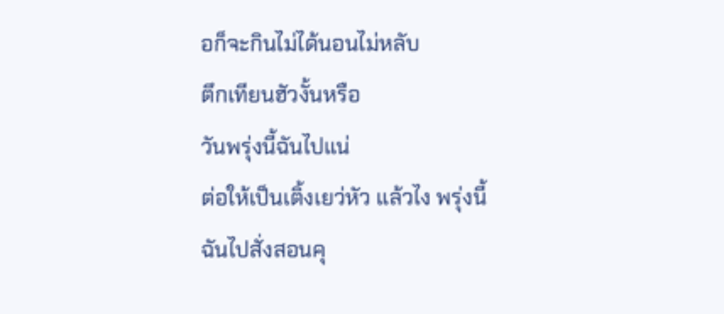อก็จะกินไม่ได้นอนไม่หลับ
ตึกเทียนฮัวงั้นหรือ
วันพรุ่งนี้ฉันไปแน่
ต่อให้เป็นเติ้งเยว่หัว แล้วไง พรุ่งนี้ฉันไปสั่งสอนคุ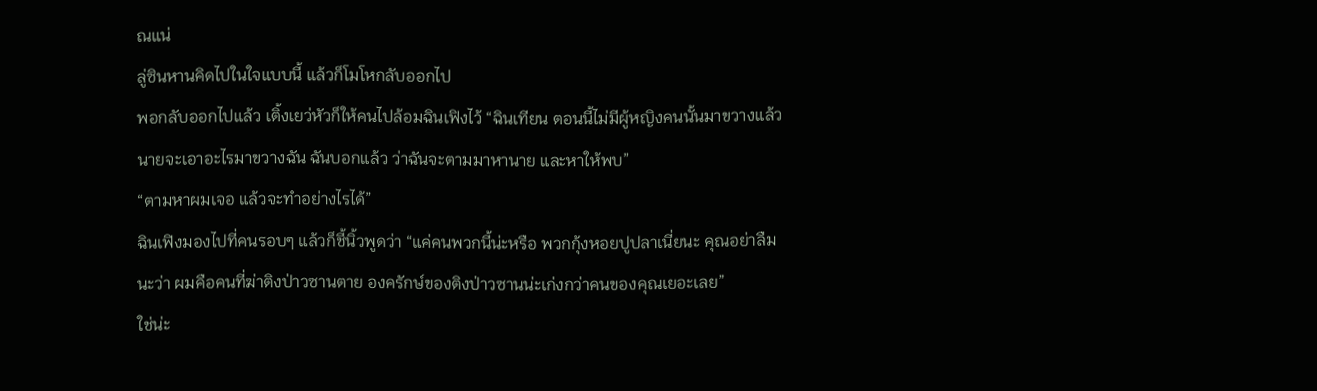ณแน่
ลู่ซินหานคิดไปในใจแบบนี้ แล้วก็โมโหกลับออกไป
พอกลับออกไปแล้ว เติ้งเยว่หัวก็ให้คนไปล้อมฉินเฟิงไว้ “ฉินเทียน ตอนนี้ไม่มีผู้หญิงคนนั้นมาขวางแล้ว นายจะเอาอะไรมาขวางฉัน ฉันบอกแล้ว ว่าฉันจะตามมาหานาย และหาให้พบ”
“ตามหาผมเจอ แล้วจะทำอย่างไรได้”
ฉินเฟิงมองไปที่คนรอบๆ แล้วก็ชี้นิ้วพูดว่า “แค่คนพวกนี้น่ะหรือ พวกกุ้งหอยปูปลาเนี่ยนะ คุณอย่าลืมนะว่า ผมคือคนที่ฆ่าติงป่าวซานตาย องครักษ์ของติงป่าวซานน่ะเก่งกว่าคนของคุณเยอะเลย”
ใช่น่ะ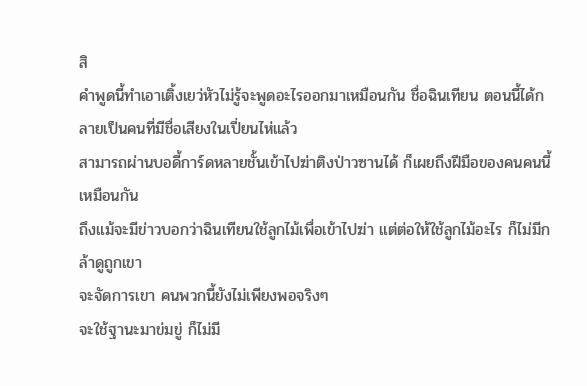สิ
คำพูดนี้ทำเอาเติ้งเยว่หัวไม่รู้จะพูดอะไรออกมาเหมือนกัน ชื่อฉินเทียน ตอนนี้ได้กลายเป็นคนที่มีชื่อเสียงในเปี่ยนไห่แล้ว
สามารถผ่านบอดี้การ์ดหลายชั้นเข้าไปฆ่าติงป่าวซานได้ ก็เผยถึงฝีมือของคนคนนี้เหมือนกัน
ถึงแม้จะมีข่าวบอกว่าฉินเทียนใช้ลูกไม้เพื่อเข้าไปฆ่า แต่ต่อให้ใช้ลูกไม้อะไร ก็ไม่มีกล้าดูถูกเขา
จะจัดการเขา คนพวกนี้ยังไม่เพียงพอจริงๆ
จะใช้ฐานะมาข่มขู่ ก็ไม่มี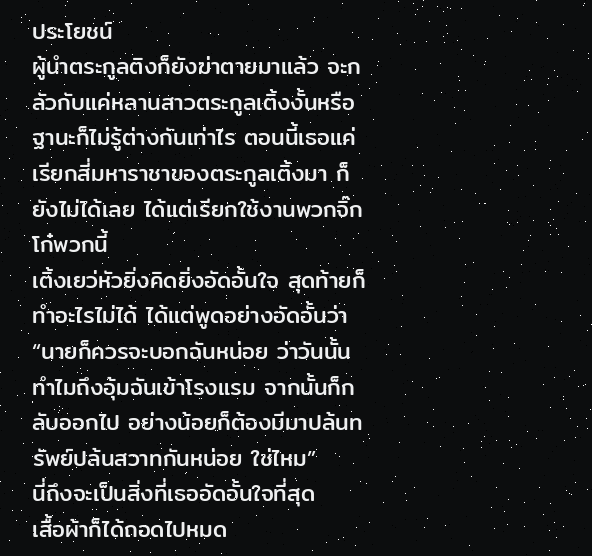ประโยชน์
ผู้นำตระกูลติงก็ยังฆ่าตายมาแล้ว จะกลัวกับแค่หลานสาวตระกูลเติ้งงั้นหรือ ฐานะก็ไม่รู้ต่างกันเท่าไร ตอนนี้เธอแค่เรียกสี่มหาราชาของตระกูลเติ้งมา ก็ยังไม่ได้เลย ได้แต่เรียกใช้งานพวกจิ๊กโก๋พวกนี้
เติ้งเยว่หัวยิ่งคิดยิ่งอัดอั้นใจ สุดท้ายก็ทำอะไรไม่ได้ ได้แต่พูดอย่างอัดอั้นว่า “นายก็ควรจะบอกฉันหน่อย ว่าวันนั้นทำไมถึงอุ้มฉันเข้าโรงแรม จากนั้นก็กลับออกไป อย่างน้อยก็ต้องมีมาปล้นทรัพย์ปล้นสวาทกันหน่อย ใช่ไหม”
นี่ถึงจะเป็นสิ่งที่เธออัดอั้นใจที่สุด
เสื้อผ้าก็ได้ถอดไปหมด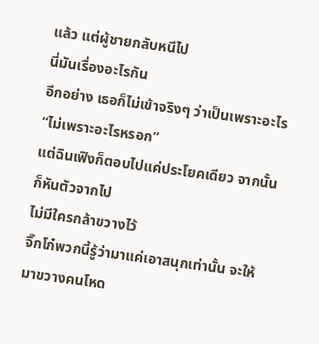แล้ว แต่ผู้ชายกลับหนีไป
นี่มันเรื่องอะไรกัน
อีกอย่าง เธอก็ไม่เข้าจริงๆ ว่าเป็นเพราะอะไร
“ไม่เพราะอะไรหรอก”
แต่ฉินเฟิงก็ตอบไปแค่ประโยคเดียว จากนั้นก็หันตัวจากไป
ไม่มีใครกล้าขวางไว้
จิ๊กโก๋พวกนี้รู้ว่ามาแค่เอาสนุกเท่านั้น จะให้มาขวางคนโหด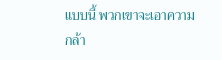แบบนี้ พวกเขาจะเอาความกล้า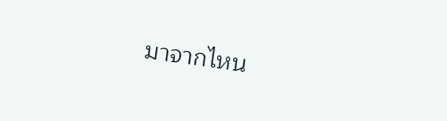มาจากไหน